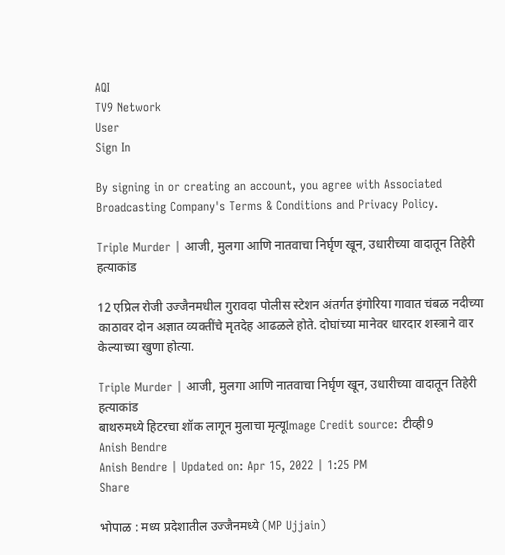AQI
TV9 Network
User
Sign In

By signing in or creating an account, you agree with Associated Broadcasting Company's Terms & Conditions and Privacy Policy.

Triple Murder | आजी, मुलगा आणि नातवाचा निर्घृण खून, उधारीच्या वादातून तिहेरी हत्याकांड

12 एप्रिल रोजी उज्जैनमधील गुरावदा पोलीस स्टेशन अंतर्गत इंगोरिया गावात चंबळ नदीच्या काठावर दोन अज्ञात व्यक्तींचे मृतदेह आढळले होते. दोघांच्या मानेवर धारदार शस्त्राने वार केल्याच्या खुणा होत्या.

Triple Murder | आजी, मुलगा आणि नातवाचा निर्घृण खून, उधारीच्या वादातून तिहेरी हत्याकांड
बाथरुमध्ये हिटरचा शॉक लागून मुलाचा मृत्यूImage Credit source: टीव्ही9
Anish Bendre
Anish Bendre | Updated on: Apr 15, 2022 | 1:25 PM
Share

भोपाळ : मध्य प्रदेशातील उज्जैनमध्ये (MP Ujjain)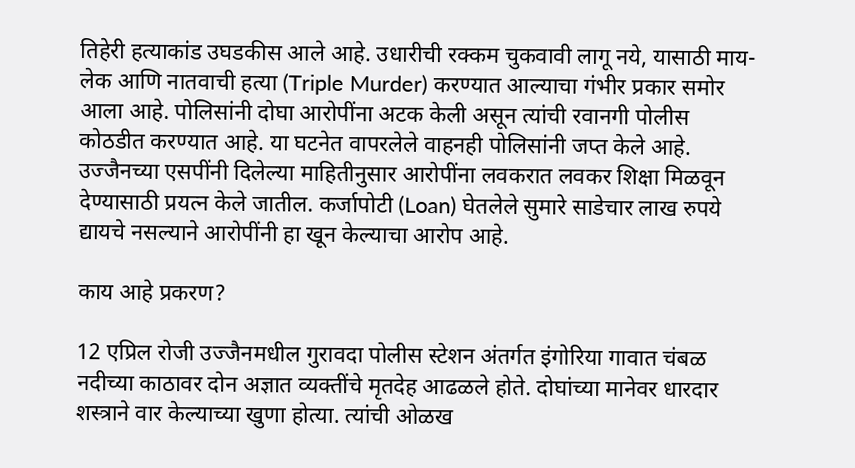तिहेरी हत्याकांड उघडकीस आले आहे. उधारीची रक्कम चुकवावी लागू नये, यासाठी माय-लेक आणि नातवाची हत्या (Triple Murder) करण्यात आल्याचा गंभीर प्रकार समोर आला आहे. पोलिसांनी दोघा आरोपींना अटक केली असून त्यांची रवानगी पोलीस कोठडीत करण्यात आहे. या घटनेत वापरलेले वाहनही पोलिसांनी जप्त केले आहे. उज्जैनच्या एसपींनी दिलेल्या माहितीनुसार आरोपींना लवकरात लवकर शिक्षा मिळवून देण्यासाठी प्रयत्न केले जातील. कर्जापोटी (Loan) घेतलेले सुमारे साडेचार लाख रुपये द्यायचे नसल्याने आरोपींनी हा खून केल्याचा आरोप आहे.

काय आहे प्रकरण?

12 एप्रिल रोजी उज्जैनमधील गुरावदा पोलीस स्टेशन अंतर्गत इंगोरिया गावात चंबळ नदीच्या काठावर दोन अज्ञात व्यक्तींचे मृतदेह आढळले होते. दोघांच्या मानेवर धारदार शस्त्राने वार केल्याच्या खुणा होत्या. त्यांची ओळख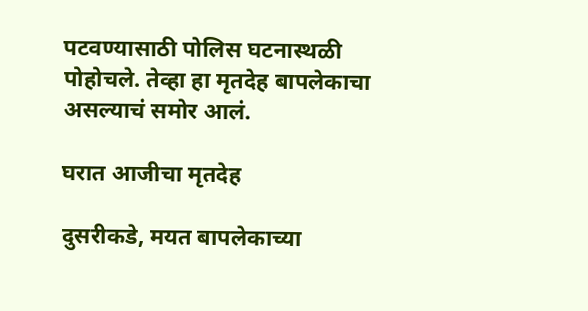पटवण्यासाठी पोलिस घटनास्थळी पोहोचले. तेव्हा हा मृतदेह बापलेकाचा असल्याचं समोर आलं.

घरात आजीचा मृतदेह

दुसरीकडे, मयत बापलेकाच्या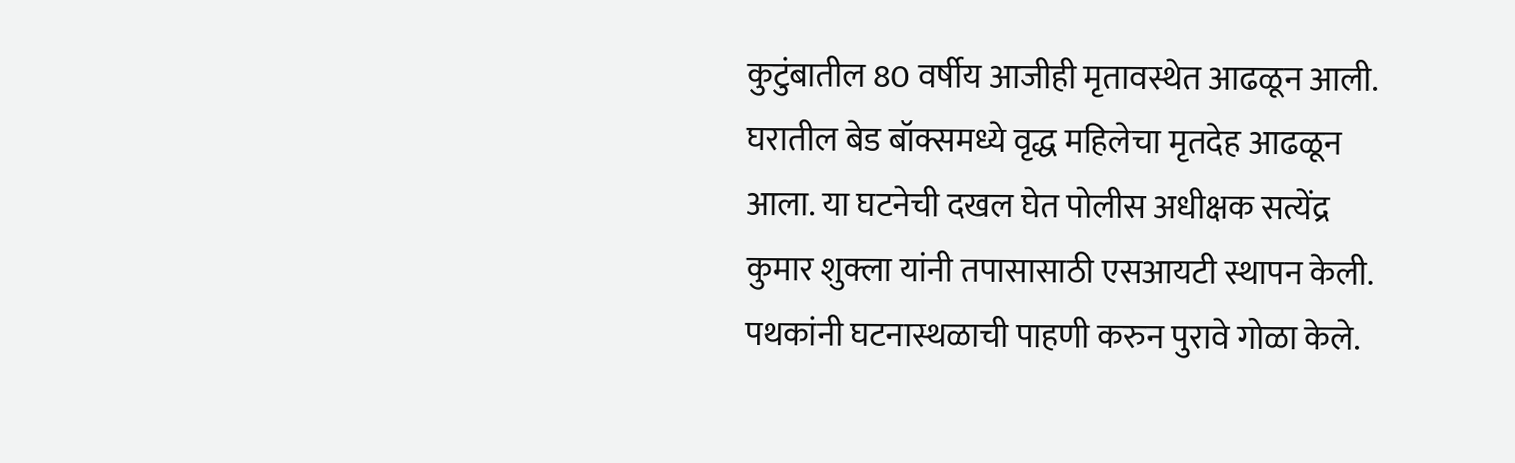कुटुंबातील 80 वर्षीय आजीही मृतावस्थेत आढळून आली. घरातील बेड बॉक्समध्ये वृद्ध महिलेचा मृतदेह आढळून आला. या घटनेची दखल घेत पोलीस अधीक्षक सत्येंद्र कुमार शुक्ला यांनी तपासासाठी एसआयटी स्थापन केली. पथकांनी घटनास्थळाची पाहणी करुन पुरावे गोळा केले.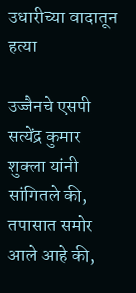उधारीच्या वादातून हत्या

उज्जैनचे एसपी सत्येंद्र कुमार शुक्ला यांनी सांगितले की, तपासात समोर आले आहे की,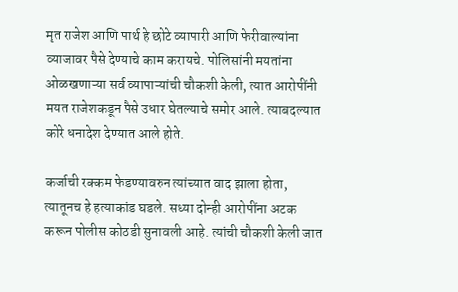मृत राजेश आणि पार्थ हे छोटे व्यापारी आणि फेरीवाल्यांना व्याजावर पैसे देण्याचे काम करायचे. पोलिसांनी मयतांना ओळखणाऱ्या सर्व व्यापाऱ्यांची चौकशी केली, त्यात आरोपींनी मयत राजेशकडून पैसे उधार घेतल्याचे समोर आले. त्याबदल्यात कोरे धनादेश देण्यात आले होते.

कर्जाची रक्कम फेडण्यावरुन त्यांच्यात वाद झाला होता, त्यातूनच हे हत्याकांड घडले. सध्या दोन्ही आरोपींना अटक करून पोलीस कोठडी सुनावली आहे. त्यांची चौकशी केली जात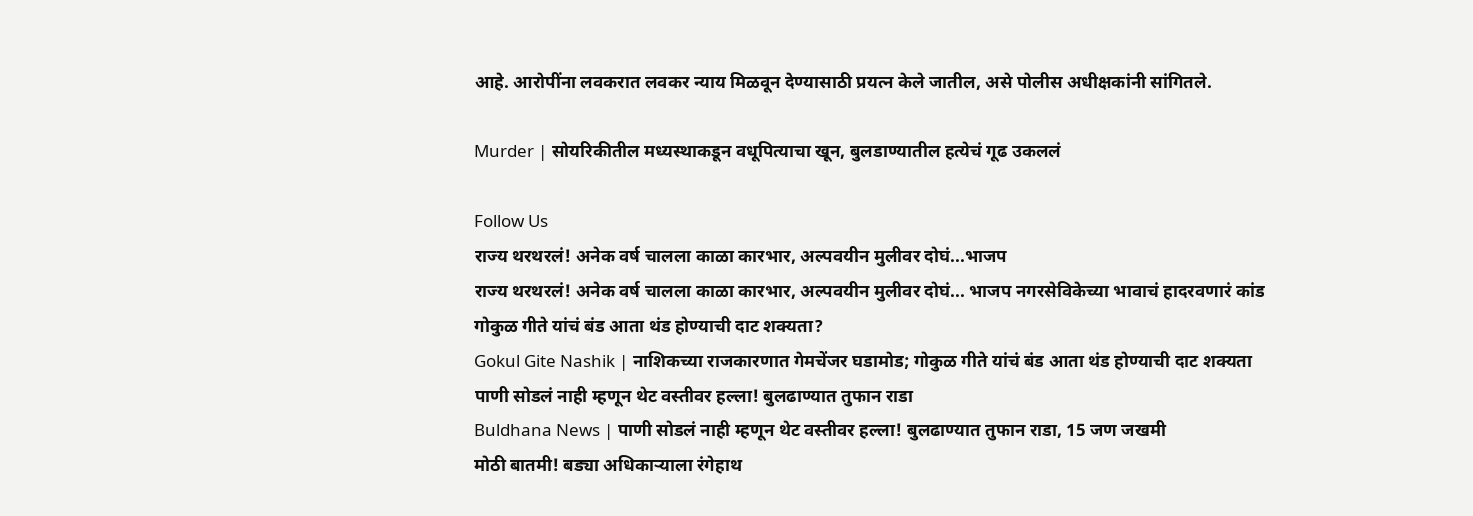आहे. आरोपींना लवकरात लवकर न्याय मिळवून देण्यासाठी प्रयत्न केले जातील, असे पोलीस अधीक्षकांनी सांगितले.

Murder | सोयरिकीतील मध्यस्थाकडून वधूपित्याचा खून, बुलडाण्यातील हत्येचं गूढ उकललं

Follow Us
राज्य थरथरलं! अनेक वर्ष चालला काळा कारभार, अल्पवयीन मुलीवर दोघं...भाजप
राज्य थरथरलं! अनेक वर्ष चालला काळा कारभार, अल्पवयीन मुलीवर दोघं... भाजप नगरसेविकेच्या भावाचं हादरवणारं कांड
गोकुळ गीते यांचं बंड आता थंड होण्याची दाट शक्यता?
Gokul Gite Nashik | नाशिकच्या राजकारणात गेमचेंजर घडामोड; गोकुळ गीते यांचं बंड आता थंड होण्याची दाट शक्यता
पाणी सोडलं नाही म्हणून थेट वस्तीवर हल्ला! बुलढाण्यात तुफान राडा
Buldhana News | पाणी सोडलं नाही म्हणून थेट वस्तीवर हल्ला! बुलढाण्यात तुफान राडा, 15 जण जखमी
मोठी बातमी! बड्या अधिकाऱ्याला रंगेहाथ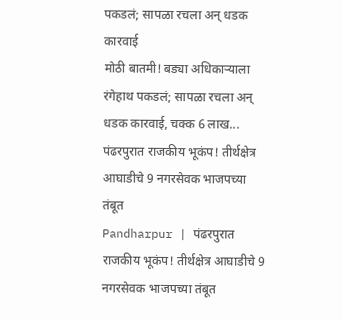पकडलं; सापळा रचला अन् धडक कारवाई
मोठी बातमी! बड्या अधिकाऱ्याला रंगेहाथ पकडलं; सापळा रचला अन् धडक कारवाई, चक्क 6 लाख...
पंढरपुरात राजकीय भूकंप! तीर्थक्षेत्र आघाडीचे 9 नगरसेवक भाजपच्या तंबूत
Pandharpur | पंढरपुरात राजकीय भूकंप! तीर्थक्षेत्र आघाडीचे 9 नगरसेवक भाजपच्या तंबूत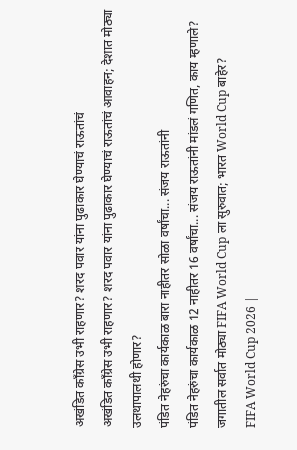अखंडित काँग्रेस उभी राहणार? शरद पवार यांना पुढाकार घेण्याचं राऊतांचं
अखंडित काँग्रेस उभी राहणार? शरद पवार यांना पुढाकार घेण्याचं राऊतांचं आवाहन; देशात मोठ्या उलथापालथी होणार?
पंडित नेहरुंचा कार्यकाळ बारा नाहीतर सोळा वर्षांचा... संजय राऊतांनी
पंडित नेहरुंचा कार्यकाळ 12 नाहीतर 16 वर्षांचा... संजय राऊतांनी मांडलं गणित, काय म्हणाले?
जगातील सर्वात मोठ्या FIFA World Cup ला सुरुवात; भारत World Cup बाहेर?
FIFA World Cup 2026 |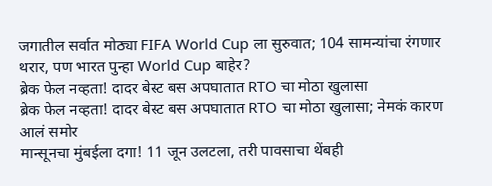जगातील सर्वात मोठ्या FIFA World Cup ला सुरुवात; 104 सामन्यांचा रंगणार थरार, पण भारत पुन्हा World Cup बाहेर?
ब्रेक फेल नव्हता! दादर बेस्ट बस अपघातात RTO चा मोठा खुलासा
ब्रेक फेल नव्हता! दादर बेस्ट बस अपघातात RTO चा मोठा खुलासा; नेमकं कारण आलं समोर
मान्सूनचा मुंबईला दगा! 11 जून उलटला, तरी पावसाचा थेंबही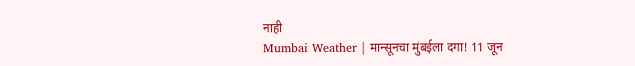नाही
Mumbai Weather | मान्सूनचा मुंबईला दगा! 11 जून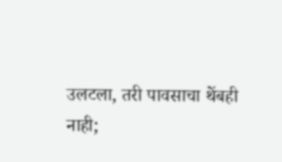उलटला, तरी पावसाचा थेंबही नाही;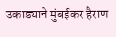उकाड्याने मुंबईकर हैराण